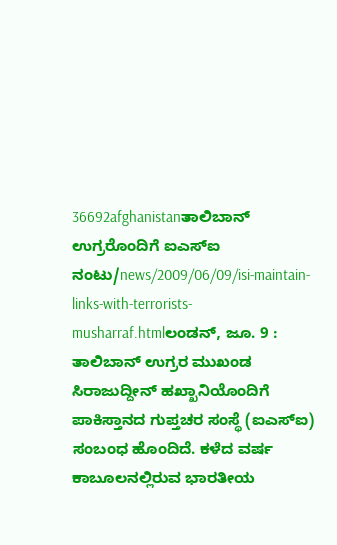36692afghanistanತಾಲಿಬಾನ್ ಉಗ್ರರೊಂದಿಗೆ ಐಎಸ್ಐ ನಂಟು/news/2009/06/09/isi-maintain-links-with-terrorists-musharraf.htmlಲಂಡನ್, ಜೂ. 9 : ತಾಲಿಬಾನ್ ಉಗ್ರರ ಮುಖಂಡ ಸಿರಾಜುದ್ದೀನ್ ಹಖ್ಖಾನಿಯೊಂದಿಗೆ ಪಾಕಿಸ್ತಾನದ ಗುಪ್ತಚರ ಸಂಸ್ಥೆ (ಐಎಸ್ಐ) ಸಂಬಂಧ ಹೊಂದಿದೆ. ಕಳೆದ ವರ್ಷ ಕಾಬೂಲನಲ್ಲಿರುವ ಭಾರತೀಯ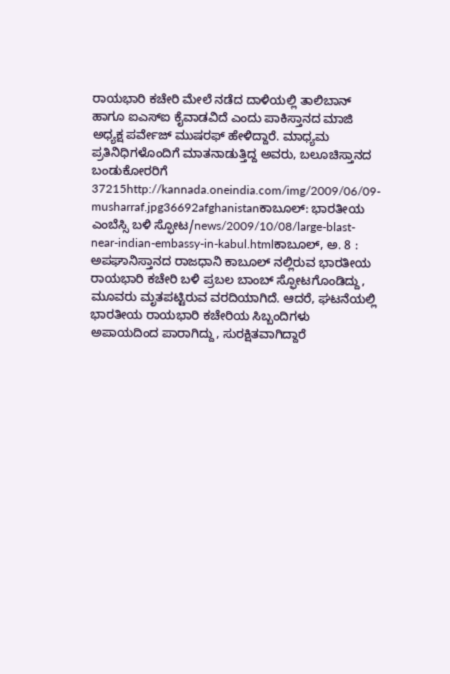ರಾಯಭಾರಿ ಕಚೇರಿ ಮೇಲೆ ನಡೆದ ದಾಳಿಯಲ್ಲಿ ತಾಲಿಬಾನ್ ಹಾಗೂ ಐಎಸ್ಐ ಕೈವಾಡವಿದೆ ಎಂದು ಪಾಕಿಸ್ತಾನದ ಮಾಜಿ ಅಧ್ಯಕ್ಷ ಪರ್ವೇಜ್ ಮುಷರಫ್ ಹೇಳಿದ್ದಾರೆ. ಮಾಧ್ಯಮ ಪ್ರತಿನಿಧಿಗಳೊಂದಿಗೆ ಮಾತನಾಡುತ್ತಿದ್ದ ಅವರು, ಬಲೂಚಿಸ್ತಾನದ ಬಂಡುಕೋರರಿಗೆ 37215http://kannada.oneindia.com/img/2009/06/09-musharraf.jpg36692afghanistanಕಾಬೂಲ್: ಭಾರತೀಯ ಎಂಬೆಸ್ಸಿ ಬಳಿ ಸ್ಫೋಟ/news/2009/10/08/large-blast-near-indian-embassy-in-kabul.htmlಕಾಬೂಲ್, ಅ. 8 : ಅಪಘಾನಿಸ್ತಾನದ ರಾಜಧಾನಿ ಕಾಬೂಲ್ ನಲ್ಲಿರುವ ಭಾರತೀಯ ರಾಯಭಾರಿ ಕಚೇರಿ ಬಳಿ ಪ್ರಬಲ ಬಾಂಬ್ ಸ್ಫೋಟಗೊಂಡಿದ್ದು, ಮೂವರು ಮೃತಪಟ್ಟಿರುವ ವರದಿಯಾಗಿದೆ. ಆದರೆ, ಘಟನೆಯಲ್ಲಿ ಭಾರತೀಯ ರಾಯಭಾರಿ ಕಚೇರಿಯ ಸಿಬ್ಬಂದಿಗಳು ಅಪಾಯದಿಂದ ಪಾರಾಗಿದ್ದು, ಸುರಕ್ಷಿತವಾಗಿದ್ದಾರೆ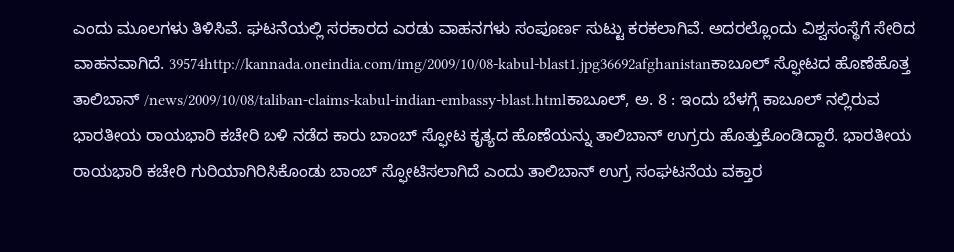ಎಂದು ಮೂಲಗಳು ತಿಳಿಸಿವೆ. ಘಟನೆಯಲ್ಲಿ ಸರಕಾರದ ಎರಡು ವಾಹನಗಳು ಸಂಪೂರ್ಣ ಸುಟ್ಟು ಕರಕಲಾಗಿವೆ. ಅದರಲ್ಲೊಂದು ವಿಶ್ವಸಂಸ್ಥೆಗೆ ಸೇರಿದ ವಾಹನವಾಗಿದೆ. 39574http://kannada.oneindia.com/img/2009/10/08-kabul-blast1.jpg36692afghanistanಕಾಬೂಲ್ ಸ್ಫೋಟದ ಹೊಣೆಹೊತ್ತ ತಾಲಿಬಾನ್ /news/2009/10/08/taliban-claims-kabul-indian-embassy-blast.htmlಕಾಬೂಲ್, ಅ. 8 : ಇಂದು ಬೆಳಗ್ಗೆ ಕಾಬೂಲ್ ನಲ್ಲಿರುವ ಭಾರತೀಯ ರಾಯಭಾರಿ ಕಚೇರಿ ಬಳಿ ನಡೆದ ಕಾರು ಬಾಂಬ್ ಸ್ಫೋಟ ಕೃತ್ಯದ ಹೊಣೆಯನ್ನು ತಾಲಿಬಾನ್ ಉಗ್ರರು ಹೊತ್ತುಕೊಂಡಿದ್ದಾರೆ. ಭಾರತೀಯ ರಾಯಭಾರಿ ಕಚೇರಿ ಗುರಿಯಾಗಿರಿಸಿಕೊಂಡು ಬಾಂಬ್ ಸ್ಫೋಟಿಸಲಾಗಿದೆ ಎಂದು ತಾಲಿಬಾನ್ ಉಗ್ರ ಸಂಘಟನೆಯ ವಕ್ತಾರ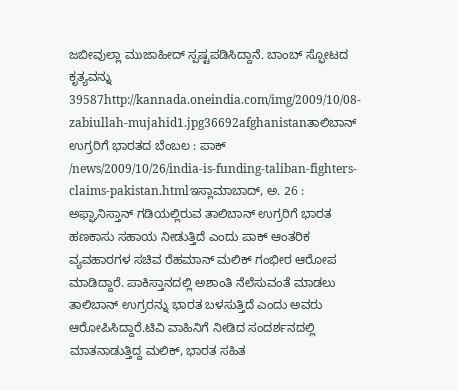ಜಬೀವುಲ್ಲಾ ಮುಜಾಹೀದ್ ಸ್ಪಷ್ಟಪಡಿಸಿದ್ದಾನೆ. ಬಾಂಬ್ ಸ್ಫೋಟದ ಕೃತ್ಯವನ್ನು 39587http://kannada.oneindia.com/img/2009/10/08-zabiullah-mujahid1.jpg36692afghanistanತಾಲಿಬಾನ್ ಉಗ್ರರಿಗೆ ಭಾರತದ ಬೆಂಬಲ : ಪಾಕ್ /news/2009/10/26/india-is-funding-taliban-fighters-claims-pakistan.htmlಇಸ್ಲಾಮಾಬಾದ್, ಅ. 26 : ಅಫ್ಘಾನಿಸ್ತಾನ್ ಗಡಿಯಲ್ಲಿರುವ ತಾಲಿಬಾನ್ ಉಗ್ರರಿಗೆ ಭಾರತ ಹಣಕಾಸು ಸಹಾಯ ನೀಡುತ್ತಿದೆ ಎಂದು ಪಾಕ್ ಆಂತರಿಕ ವ್ಯವಹಾರಗಳ ಸಚಿವ ರೆಹಮಾನ್ ಮಲಿಕ್ ಗಂಭೀರ ಆರೋಪ ಮಾಡಿದ್ದಾರೆ. ಪಾಕಿಸ್ತಾನದಲ್ಲಿ ಅಶಾಂತಿ ನೆಲೆಸುವಂತೆ ಮಾಡಲು ತಾಲಿಬಾನ್ ಉಗ್ರರನ್ನು ಭಾರತ ಬಳಸುತ್ತಿದೆ ಎಂದು ಅವರು ಆರೋಪಿಸಿದ್ದಾರೆ.ಟಿವಿ ವಾಹಿನಿಗೆ ನೀಡಿದ ಸಂದರ್ಶನದಲ್ಲಿ ಮಾತನಾಡುತ್ತಿದ್ದ ಮಲಿಕ್, ಭಾರತ ಸಹಿತ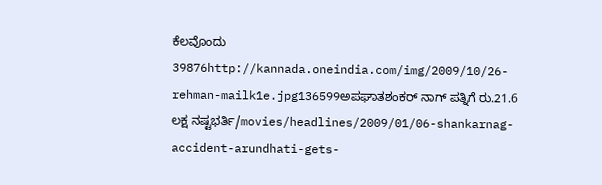ಕೆಲವೊಂದು 39876http://kannada.oneindia.com/img/2009/10/26-rehman-mailk1e.jpg136599ಅಪಘಾತಶಂಕರ್ ನಾಗ್ ಪತ್ನಿಗೆ ರು.21.6 ಲಕ್ಷ ನಷ್ಟಭರ್ತಿ/movies/headlines/2009/01/06-shankarnag-accident-arundhati-gets-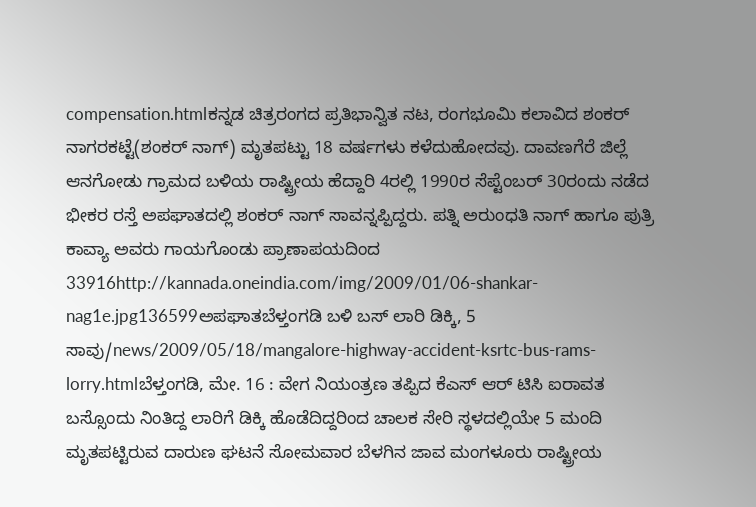compensation.htmlಕನ್ನಡ ಚಿತ್ರರಂಗದ ಪ್ರತಿಭಾನ್ವಿತ ನಟ, ರಂಗಭೂಮಿ ಕಲಾವಿದ ಶಂಕರ್ ನಾಗರಕಟ್ಟೆ(ಶಂಕರ್ ನಾಗ್) ಮೃತಪಟ್ಟು 18 ವರ್ಷಗಳು ಕಳೆದುಹೋದವು. ದಾವಣಗೆರೆ ಜಿಲ್ಲೆ ಆನಗೋಡು ಗ್ರಾಮದ ಬಳಿಯ ರಾಷ್ಟ್ರೀಯ ಹೆದ್ದಾರಿ 4ರಲ್ಲಿ 1990ರ ಸೆಪ್ಟೆಂಬರ್ 30ರಂದು ನಡೆದ ಭೀಕರ ರಸ್ತೆ ಅಪಘಾತದಲ್ಲಿ ಶಂಕರ್ ನಾಗ್ ಸಾವನ್ನಪ್ಪಿದ್ದರು. ಪತ್ನಿ ಅರುಂಧತಿ ನಾಗ್ ಹಾಗೂ ಪುತ್ರಿ ಕಾವ್ಯಾ ಅವರು ಗಾಯಗೊಂಡು ಪ್ರಾಣಾಪಯದಿಂದ 33916http://kannada.oneindia.com/img/2009/01/06-shankar-nag1e.jpg136599ಅಪಘಾತಬೆಳ್ತಂಗಡಿ ಬಳಿ ಬಸ್ ಲಾರಿ ಡಿಕ್ಕಿ, 5 ಸಾವು/news/2009/05/18/mangalore-highway-accident-ksrtc-bus-rams-lorry.htmlಬೆಳ್ತಂಗಡಿ, ಮೇ. 16 : ವೇಗ ನಿಯಂತ್ರಣ ತಪ್ಪಿದ ಕೆಎಸ್ ಆರ್ ಟಿಸಿ ಐರಾವತ ಬಸ್ಸೊಂದು ನಿಂತಿದ್ದ ಲಾರಿಗೆ ಡಿಕ್ಕಿ ಹೊಡೆದಿದ್ದರಿಂದ ಚಾಲಕ ಸೇರಿ ಸ್ಥಳದಲ್ಲಿಯೇ 5 ಮಂದಿ ಮೃತಪಟ್ಟಿರುವ ದಾರುಣ ಘಟನೆ ಸೋಮವಾರ ಬೆಳಗಿನ ಜಾವ ಮಂಗಳೂರು ರಾಷ್ಟ್ರೀಯ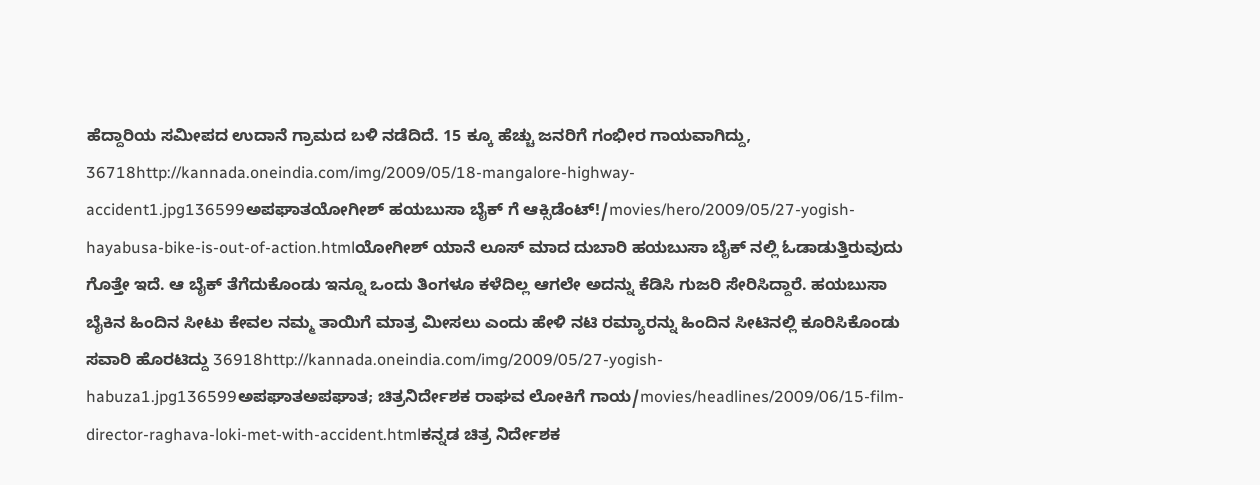ಹೆದ್ದಾರಿಯ ಸಮೀಪದ ಉದಾನೆ ಗ್ರಾಮದ ಬಳಿ ನಡೆದಿದೆ. 15 ಕ್ಕೂ ಹೆಚ್ಚು ಜನರಿಗೆ ಗಂಭೀರ ಗಾಯವಾಗಿದ್ದು, 36718http://kannada.oneindia.com/img/2009/05/18-mangalore-highway-accident1.jpg136599ಅಪಘಾತಯೋಗೀಶ್ ಹಯಬುಸಾ ಬೈಕ್ ಗೆ ಆಕ್ಸಿಡೆಂಟ್!/movies/hero/2009/05/27-yogish-hayabusa-bike-is-out-of-action.htmlಯೋಗೀಶ್ ಯಾನೆ ಲೂಸ್ ಮಾದ ದುಬಾರಿ ಹಯಬುಸಾ ಬೈಕ್ ನಲ್ಲಿ ಓಡಾಡುತ್ತಿರುವುದು ಗೊತ್ತೇ ಇದೆ. ಆ ಬೈಕ್ ತೆಗೆದುಕೊಂಡು ಇನ್ನೂ ಒಂದು ತಿಂಗಳೂ ಕಳೆದಿಲ್ಲ ಆಗಲೇ ಅದನ್ನು ಕೆಡಿಸಿ ಗುಜರಿ ಸೇರಿಸಿದ್ದಾರೆ. ಹಯಬುಸಾ ಬೈಕಿನ ಹಿಂದಿನ ಸೀಟು ಕೇವಲ ನಮ್ಮ ತಾಯಿಗೆ ಮಾತ್ರ ಮೀಸಲು ಎಂದು ಹೇಳಿ ನಟಿ ರಮ್ಯಾರನ್ನು ಹಿಂದಿನ ಸೀಟಿನಲ್ಲಿ ಕೂರಿಸಿಕೊಂಡು ಸವಾರಿ ಹೊರಟಿದ್ದು 36918http://kannada.oneindia.com/img/2009/05/27-yogish-habuza1.jpg136599ಅಪಘಾತಅಪಘಾತ; ಚಿತ್ರನಿರ್ದೇಶಕ ರಾಘವ ಲೋಕಿಗೆ ಗಾಯ/movies/headlines/2009/06/15-film-director-raghava-loki-met-with-accident.htmlಕನ್ನಡ ಚಿತ್ರ ನಿರ್ದೇಶಕ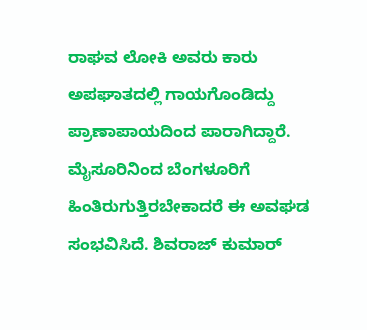ರಾಘವ ಲೋಕಿ ಅವರು ಕಾರು ಅಪಘಾತದಲ್ಲಿ ಗಾಯಗೊಂಡಿದ್ದು ಪ್ರಾಣಾಪಾಯದಿಂದ ಪಾರಾಗಿದ್ದಾರೆ. ಮೈಸೂರಿನಿಂದ ಬೆಂಗಳೂರಿಗೆ ಹಿಂತಿರುಗುತ್ತಿರಬೇಕಾದರೆ ಈ ಅವಘಡ ಸಂಭವಿಸಿದೆ. ಶಿವರಾಜ್ ಕುಮಾರ್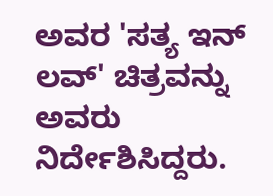ಅವರ 'ಸತ್ಯ ಇನ್ ಲವ್' ಚಿತ್ರವನ್ನು ಅವರು ನಿರ್ದೇಶಿಸಿದ್ದರು.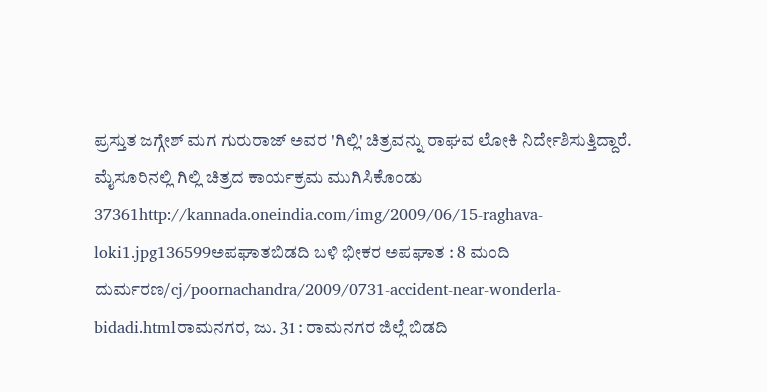ಪ್ರಸ್ತುತ ಜಗ್ಗೇಶ್ ಮಗ ಗುರುರಾಜ್ ಅವರ 'ಗಿಲ್ಲಿ' ಚಿತ್ರವನ್ನು ರಾಘವ ಲೋಕಿ ನಿರ್ದೇಶಿಸುತ್ತಿದ್ದಾರೆ. ಮೈಸೂರಿನಲ್ಲಿ ಗಿಲ್ಲಿ ಚಿತ್ರದ ಕಾರ್ಯಕ್ರಮ ಮುಗಿಸಿಕೊಂಡು 37361http://kannada.oneindia.com/img/2009/06/15-raghava-loki1.jpg136599ಅಪಘಾತಬಿಡದಿ ಬಳಿ ಭೀಕರ ಅಪಘಾತ : 8 ಮಂದಿ ದುರ್ಮರಣ/cj/poornachandra/2009/0731-accident-near-wonderla-bidadi.htmlರಾಮನಗರ, ಜು. 31 : ರಾಮನಗರ ಜಿಲ್ಲೆ ಬಿಡದಿ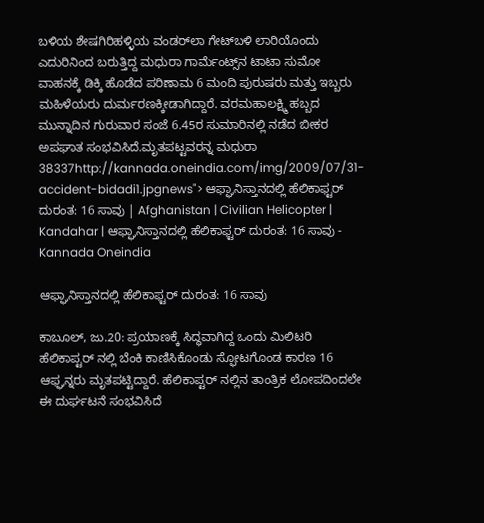ಬಳಿಯ ಶೇಷಗಿರಿಹಳ್ಳಿಯ ವಂಡರ್‌ಲಾ ಗೇಟ್‌ಬಳಿ ಲಾರಿಯೊಂದು ಎದುರಿನಿಂದ ಬರುತ್ತಿದ್ದ ಮಧುರಾ ಗಾರ್ಮೆಂಟ್ಸ್‌ನ ಟಾಟಾ ಸುಮೋ ವಾಹನಕ್ಕೆ ಡಿಕ್ಕಿ ಹೊಡೆದ ಪರಿಣಾಮ 6 ಮಂದಿ ಪುರುಷರು ಮತ್ತು ಇಬ್ಬರು ಮಹಿಳೆಯರು ದುರ್ಮರಣಕ್ಕೀಡಾಗಿದ್ದಾರೆ. ವರಮಹಾಲಕ್ಷ್ಮಿ ಹಬ್ಬದ ಮುನ್ನಾದಿನ ಗುರುವಾರ ಸಂಜೆ 6.45ರ ಸುಮಾರಿನಲ್ಲಿ ನಡೆದ ಬೀಕರ ಅಪಘಾತ ಸಂಭವಿಸಿದೆ.ಮೃತಪಟ್ಟವರನ್ನ ಮಧುರಾ 38337http://kannada.oneindia.com/img/2009/07/31-accident-bidadi1.jpgnews"> ಆಫ್ಘಾನಿಸ್ತಾನದಲ್ಲಿ ಹೆಲಿಕಾಫ್ಟರ್ ದುರಂತ: 16 ಸಾವು | Afghanistan | Civilian Helicopter | Kandahar | ಆಫ್ಘಾನಿಸ್ತಾನದಲ್ಲಿ ಹೆಲಿಕಾಫ್ಟರ್ ದುರಂತ: 16 ಸಾವು - Kannada Oneindia

ಆಫ್ಘಾನಿಸ್ತಾನದಲ್ಲಿ ಹೆಲಿಕಾಫ್ಟರ್ ದುರಂತ: 16 ಸಾವು

ಕಾಬೂಲ್, ಜು.20: ಪ್ರಯಾಣಕ್ಕೆ ಸಿದ್ಧವಾಗಿದ್ದ ಒಂದು ಮಿಲಿಟರಿ ಹೆಲಿಕಾಪ್ಟರ್ ನಲ್ಲಿ ಬೆಂಕಿ ಕಾಣಿಸಿಕೊಂಡು ಸ್ಫೋಟಗೊಂಡ ಕಾರಣ 16 ಆಫ್ಘನ್ನರು ಮೃತಪಟ್ಟಿದ್ದಾರೆ. ಹೆಲಿಕಾಪ್ಟರ್ ನಲ್ಲಿನ ತಾಂತ್ರಿಕ ಲೋಪದಿಂದಲೇ ಈ ದುರ್ಘಟನೆ ಸಂಭವಿಸಿದೆ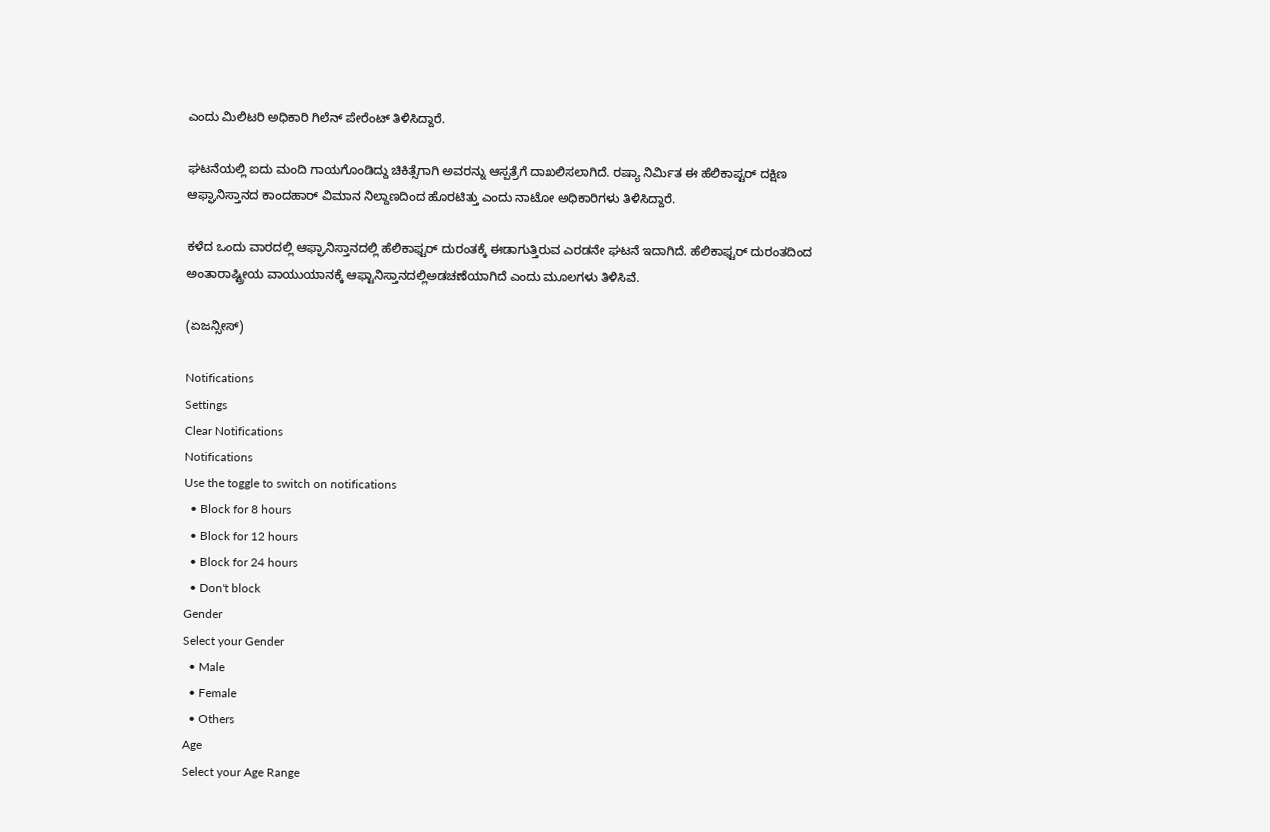ಎಂದು ಮಿಲಿಟರಿ ಅಧಿಕಾರಿ ಗಿಲೆನ್ ಪೇರೆಂಟ್ ತಿಳಿಸಿದ್ದಾರೆ.

ಘಟನೆಯಲ್ಲಿ ಐದು ಮಂದಿ ಗಾಯಗೊಂಡಿದ್ದು ಚಿಕಿತ್ಸೆಗಾಗಿ ಅವರನ್ನು ಆಸ್ಪತ್ರೆಗೆ ದಾಖಲಿಸಲಾಗಿದೆ. ರಷ್ಯಾ ನಿರ್ಮಿತ ಈ ಹೆಲಿಕಾಪ್ಟರ್ ದಕ್ಷಿಣ ಆಫ್ಘಾನಿಸ್ತಾನದ ಕಾಂದಹಾರ್ ವಿಮಾನ ನಿಲ್ದಾಣದಿಂದ ಹೊರಟಿತ್ತು ಎಂದು ನಾಟೋ ಅಧಿಕಾರಿಗಳು ತಿಳಿಸಿದ್ದಾರೆ.

ಕಳೆದ ಒಂದು ವಾರದಲ್ಲಿ ಆಫ್ಘಾನಿಸ್ತಾನದಲ್ಲಿ ಹೆಲಿಕಾಫ್ಟರ್ ದುರಂತಕ್ಕೆ ಈಡಾಗುತ್ತಿರುವ ಎರಡನೇ ಘಟನೆ ಇದಾಗಿದೆ. ಹೆಲಿಕಾಫ್ಟರ್ ದುರಂತದಿಂದ ಅಂತಾರಾಷ್ಟ್ರೀಯ ವಾಯುಯಾನಕ್ಕೆ ಆಫ್ಟಾನಿಸ್ತಾನದಲ್ಲಿಅಡಚಣೆಯಾಗಿದೆ ಎಂದು ಮೂಲಗಳು ತಿಳಿಸಿವೆ.

(ಏಜನ್ಸೀಸ್)

Notifications
Settings
Clear Notifications
Notifications
Use the toggle to switch on notifications
  • Block for 8 hours
  • Block for 12 hours
  • Block for 24 hours
  • Don't block
Gender
Select your Gender
  • Male
  • Female
  • Others
Age
Select your Age Range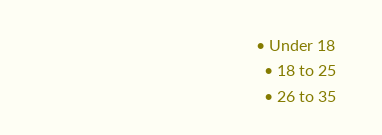• Under 18
  • 18 to 25
  • 26 to 35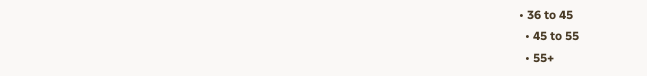• 36 to 45
  • 45 to 55
  • 55+